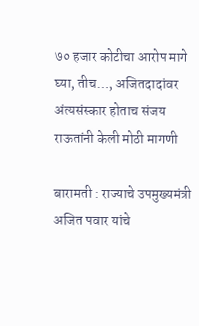७० हजार कोटीचा आरोप मागे घ्या, तीच…, अजितदादांवर अंत्यसंस्कार होताच संजय राऊतांनी केली मोठी मागणी

बारामती : राज्याचे उपमुख्यमंत्री अजित पवार यांचे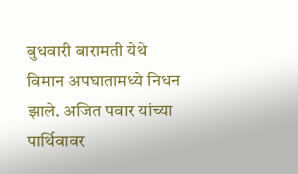बुधवारी बारामती येथे विमान अपघातामध्ये निधन झाले. अजित पवार यांच्या पार्थिवावर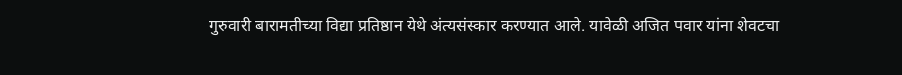गुरुवारी बारामतीच्या विद्या प्रतिष्ठान येथे अंत्यसंस्कार करण्यात आले. यावेळी अजित पवार यांना शेवटचा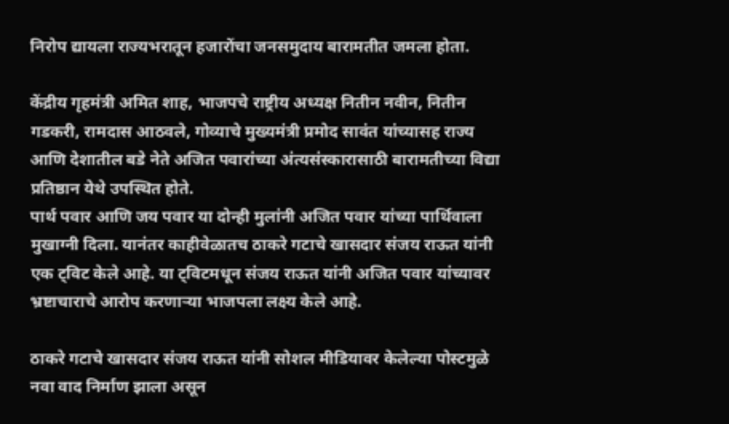निरोप द्यायला राज्यभरातून हजारोंचा जनसमुदाय बारामतीत जमला होता.

केंद्रीय गृहमंत्री अमित शाह, भाजपचे राष्ट्रीय अध्यक्ष नितीन नवीन, नितीन गडकरी, रामदास आठवले, गोव्याचे मुख्यमंत्री प्रमोद सावंत यांच्यासह राज्य आणि देशातील बडे नेते अजित पवारांच्या अंत्यसंस्कारासाठी बारामतीच्या विद्या प्रतिष्ठान येथे उपस्थित होते.
पार्थ पवार आणि जय पवार या दोन्ही मुलांनी अजित पवार यांच्या पार्थिवाला मुखाग्नी दिला. यानंतर काहीवेळातच ठाकरे गटाचे खासदार संजय राऊत यांनी एक ट्विट केले आहे. या ट्विटमधून संजय राऊत यांनी अजित पवार यांच्यावर भ्रष्टाचाराचे आरोप करणाऱ्या भाजपला लक्ष्य केले आहे.

ठाकरे गटाचे खासदार संजय राऊत यांनी सोशल मीडियावर केलेल्या पोस्टमुळे नवा वाद निर्माण झाला असून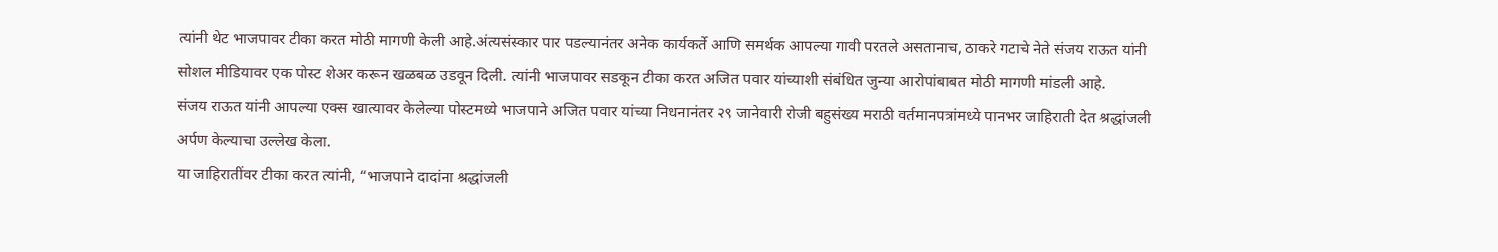त्यांनी थेट भाजपावर टीका करत मोठी मागणी केली आहे.अंत्यसंस्कार पार पडल्यानंतर अनेक कार्यकर्ते आणि समर्थक आपल्या गावी परतले असतानाच, ठाकरे गटाचे नेते संजय राऊत यांनी सोशल मीडियावर एक पोस्ट शेअर करून खळबळ उडवून दिली. त्यांनी भाजपावर सडकून टीका करत अजित पवार यांच्याशी संबंधित जुन्या आरोपांबाबत मोठी मागणी मांडली आहे.
संजय राऊत यांनी आपल्या एक्स खात्यावर केलेल्या पोस्टमध्ये भाजपाने अजित पवार यांच्या निधनानंतर २९ जानेवारी रोजी बहुसंख्य मराठी वर्तमानपत्रांमध्ये पानभर जाहिराती देत श्रद्धांजली अर्पण केल्याचा उल्लेख केला.
या जाहिरातींवर टीका करत त्यांनी, “भाजपाने दादांना श्रद्धांजली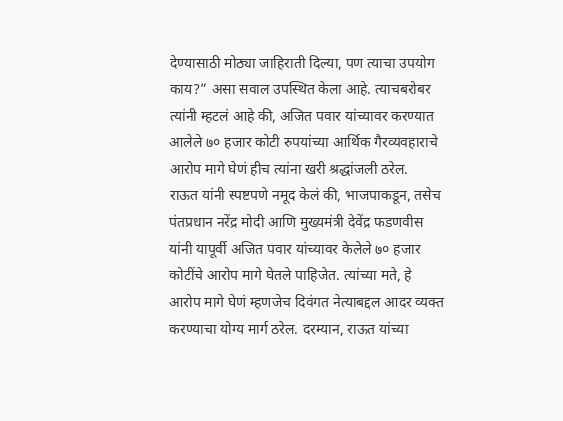देण्यासाठी मोठ्या जाहिराती दिल्या, पण त्याचा उपयोग काय?” असा सवाल उपस्थित केला आहे. त्याचबरोबर त्यांनी म्हटलं आहे की, अजित पवार यांच्यावर करण्यात आलेले ७० हजार कोटी रुपयांच्या आर्थिक गैरव्यवहाराचे आरोप मागे घेणं हीच त्यांना खरी श्रद्धांजली ठरेल.
राऊत यांनी स्पष्टपणे नमूद केलं की, भाजपाकडून, तसेच पंतप्रधान नरेंद्र मोदी आणि मुख्यमंत्री देवेंद्र फडणवीस यांनी यापूर्वी अजित पवार यांच्यावर केलेले ७० हजार कोटींचे आरोप मागे घेतले पाहिजेत. त्यांच्या मते, हे आरोप मागे घेणं म्हणजेच दिवंगत नेत्याबद्दल आदर व्यक्त करण्याचा योग्य मार्ग ठरेल. दरम्यान, राऊत यांच्या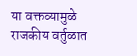या वक्तव्यामुळे राजकीय वर्तुळात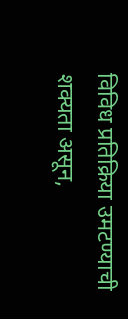विविध प्रतिक्रिया उमटण्याची शक्यता असून,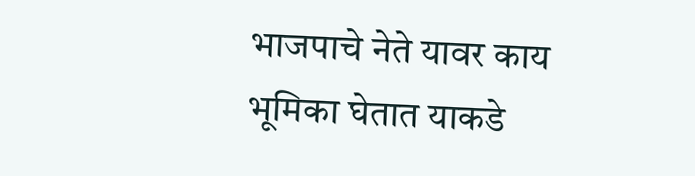भाजपाचे नेते यावर काय भूमिका घेतात याकडे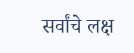सर्वांचे लक्ष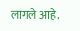लागले आहे.